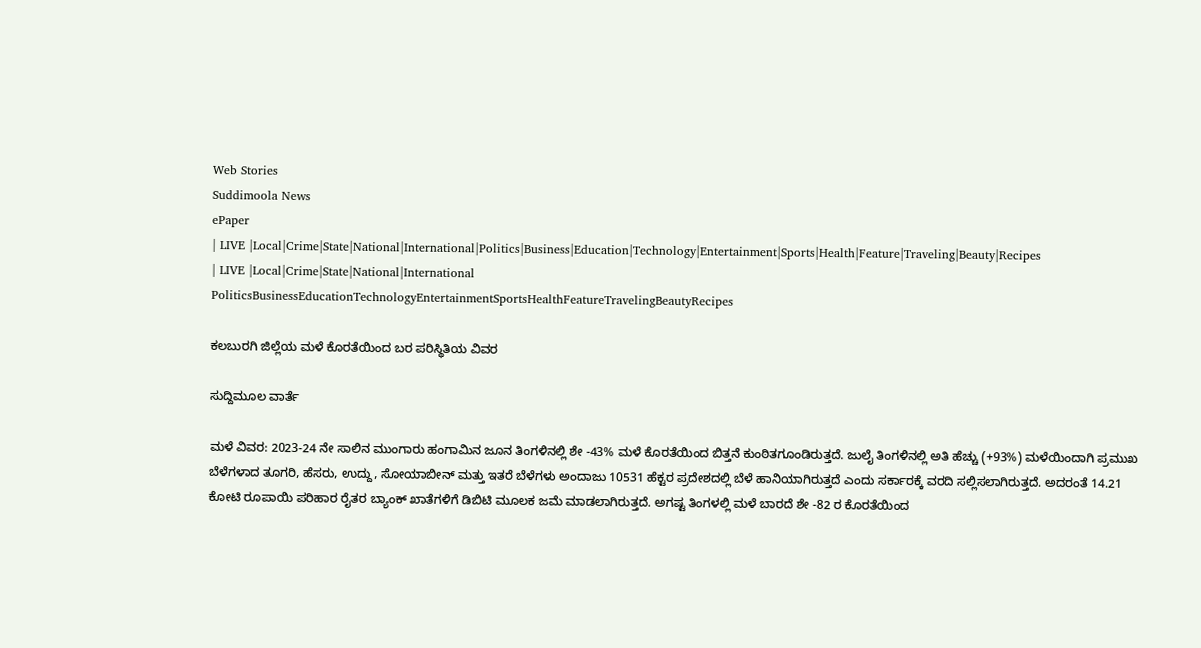Web Stories
Suddimoola News
ePaper
| LIVE |Local|Crime|State|National|International|Politics|Business|Education|Technology|Entertainment|Sports|Health|Feature|Traveling|Beauty|Recipes
| LIVE |Local|Crime|State|National|International
PoliticsBusinessEducationTechnologyEntertainmentSportsHealthFeatureTravelingBeautyRecipes

ಕಲಬುರಗಿ ಜಿಲ್ಲೆಯ ಮಳೆ ಕೊರತೆಯಿಂದ ಬರ ಪರಿಸ್ಥಿತಿಯ ವಿವರ

ಸುದ್ದಿಮೂಲ ವಾರ್ತೆ

ಮಳೆ ವಿವರ: 2023-24 ನೇ ಸಾಲಿನ ಮುಂಗಾರು ಹಂಗಾಮಿನ ಜೂನ ತಿಂಗಳಿನಲ್ಲಿ ಶೇ -43% ಮಳೆ ಕೊರತೆಯಿಂದ ಬಿತ್ತನೆ ಕುಂಠಿತಗೂಂಡಿರುತ್ತದೆ. ಜುಲೈ ತಿಂಗಳಿನಲ್ಲಿ ಅತಿ ಹೆಚ್ಚು (+93%) ಮಳೆಯಿಂದಾಗಿ ಪ್ರಮುಖ ಬೆಳೆಗಳಾದ ತೂಗರಿ, ಹೆಸರು, ಉದ್ದು, ಸೋಯಾಬೀನ್‌ ಮತ್ತು ಇತರೆ ಬೆಳೆಗಳು ಅಂದಾಜು 10531 ಹೆಕ್ಟರ ಪ್ರದೇಶದಲ್ಲಿ ಬೆಳೆ ಹಾನಿಯಾಗಿರುತ್ತದೆ ಎಂದು ಸರ್ಕಾರಕ್ಕೆ ವರದಿ ಸಲ್ಲಿಸಲಾಗಿರುತ್ತದೆ. ಅದರಂತೆ 14.21 ಕೋಟಿ ರೂಪಾಯಿ ಪರಿಹಾರ ರೈತರ ಬ್ಯಾಂಕ್‌ ಖಾತೆಗಳಿಗೆ ಡಿಬಿಟಿ ಮೂಲಕ ಜಮೆ ಮಾಡಲಾಗಿರುತ್ತದೆ. ಅಗಷ್ಟ ತಿಂಗಳಲ್ಲಿ ಮಳೆ ಬಾರದೆ ಶೇ -82 ರ ಕೊರತೆಯಿಂದ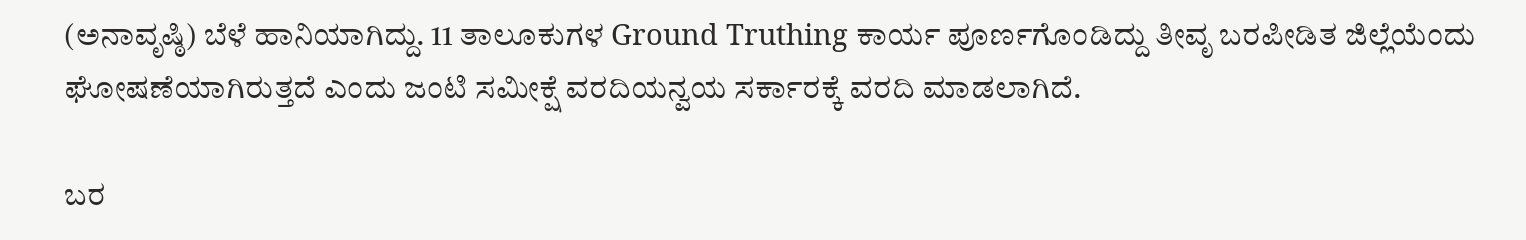(ಅನಾವೃಷ್ಠಿ) ಬೆಳೆ ಹಾನಿಯಾಗಿದ್ದು. 11 ತಾಲೂಕುಗಳ Ground Truthing ಕಾರ್ಯ ಪೂರ್ಣಗೊಂಡಿದ್ದು ತೀವೃ ಬರಪೀಡಿತ ಜಿಲ್ಲೆಯೆಂದು ಘೋಷಣೆಯಾಗಿರುತ್ತದೆ ಎಂದು ಜಂಟಿ ಸಮೀಕ್ಷೆ ವರದಿಯನ್ವಯ ಸರ್ಕಾರಕ್ಕೆ ವರದಿ ಮಾಡಲಾಗಿದೆ.

ಬರ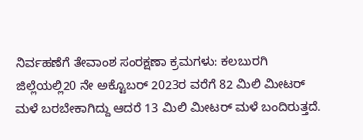ನಿರ್ವಹಣೆಗೆ ತೇವಾಂಶ ಸಂರಕ್ಷಣಾ ಕ್ರಮಗಳು: ಕಲಬುರಗಿ ಜಿಲ್ಲೆಯಲ್ಲಿ20 ನೇ ಅಕ್ಟೊಬರ್‌ 2023ರ ವರೆಗೆ 82 ಮಿಲಿ ಮೀಟರ್‌ ಮಳೆ ಬರಬೇಕಾಗಿದ್ದು ಆದರೆ 13 ಮಿಲಿ ಮೀಟರ್‌ ಮಳೆ ಬಂದಿರುತ್ತದೆ.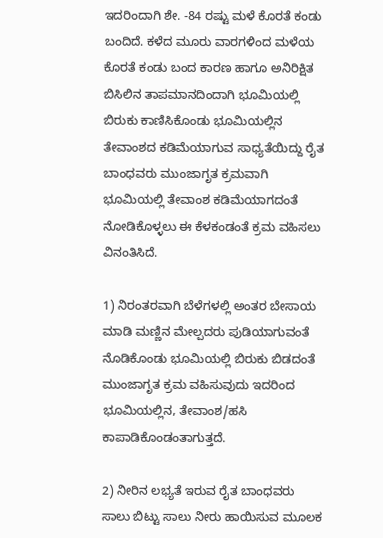ಇದರಿಂದಾಗಿ ಶೇ. -84 ರಷ್ಟು ಮಳೆ ಕೊರತೆ ಕಂಡು ಬಂದಿದೆ. ಕಳೆದ ಮೂರು ವಾರಗಳಿಂದ ಮಳೆಯ ಕೊರತೆ ಕಂಡು ಬಂದ ಕಾರಣ ಹಾಗೂ ಅನಿರಿಕ್ಷಿತ ಬಿಸಿಲಿನ ತಾಪಮಾನದಿಂದಾಗಿ ಭೂಮಿಯಲ್ಲಿ ಬಿರುಕು ಕಾಣಿಸಿಕೊಂಡು ಭೂಮಿಯಲ್ಲಿನ ತೇವಾಂಶದ ಕಡಿಮೆಯಾಗುವ ಸಾಧ್ಯತೆಯಿದ್ದು ರೈತ ಬಾಂಧವರು ಮುಂಜಾಗೃತ ಕ್ರಮವಾಗಿ ಭೂಮಿಯಲ್ಲಿ ತೇವಾಂಶ ಕಡಿಮೆಯಾಗದಂತೆ ನೋಡಿಕೊಳ್ಳಲು ಈ ಕೆಳಕಂಡಂತೆ ಕ್ರಮ ವಹಿಸಲು ವಿನಂತಿಸಿದೆ.

1) ನಿರಂತರವಾಗಿ ಬೆಳೆಗಳಲ್ಲಿ ಅಂತರ ಬೇಸಾಯ ಮಾಡಿ ಮಣ್ಣಿನ ಮೇಲ್ಪದರು ಪುಡಿಯಾಗುವಂತೆ ನೊಡಿಕೊಂಡು ಭೂಮಿಯಲ್ಲಿ ಬಿರುಕು ಬಿಡದಂತೆ ಮುಂಜಾಗೃತ ಕ್ರಮ ವಹಿಸುವುದು ಇದರಿಂದ ಭೂಮಿಯಲ್ಲಿನ, ತೇವಾಂಶ/ಹಸಿ ಕಾಪಾಡಿಕೊಂಡಂತಾಗುತ್ತದೆ.

2) ನೀರಿನ ಲಭ್ಯತೆ ಇರುವ ರೈತ ಬಾಂಧವರು ಸಾಲು ಬಿಟ್ಟು ಸಾಲು ನೀರು ಹಾಯಿಸುವ ಮೂಲಕ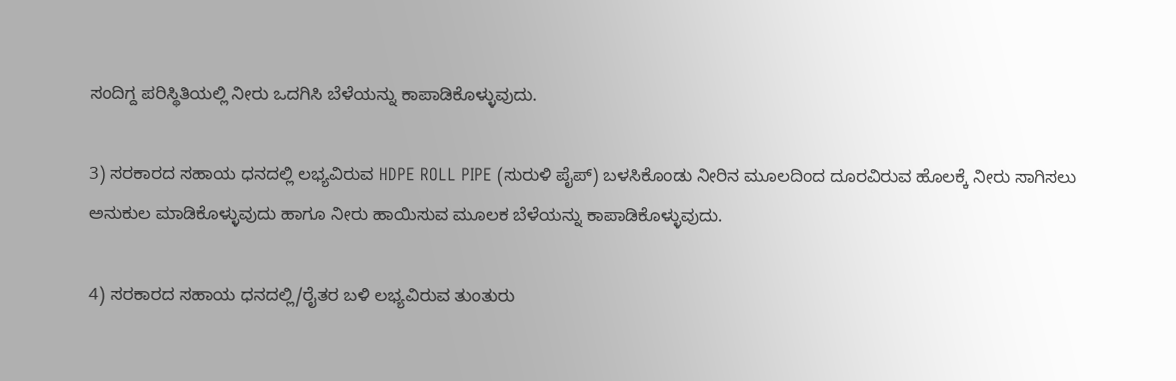ಸಂದಿಗ್ದ ಪರಿಸ್ಥಿತಿಯಲ್ಲಿ ನೀರು ಒದಗಿಸಿ ಬೆಳೆಯನ್ನು ಕಾಪಾಡಿಕೊಳ್ಳುವುದು.

3) ಸರಕಾರದ ಸಹಾಯ ಧನದಲ್ಲಿ ಲಭ್ಯವಿರುವ HDPE ROLL PIPE (ಸುರುಳಿ ಪೈಪ್) ಬಳಸಿಕೊಂಡು ನೀರಿನ ಮೂಲದಿಂದ ದೂರವಿರುವ ಹೊಲಕ್ಕೆ ನೀರು ಸಾಗಿಸಲು ಅನುಕುಲ ಮಾಡಿಕೊಳ್ಳುವುದು ಹಾಗೂ ನೀರು ಹಾಯಿಸುವ ಮೂಲಕ ಬೆಳೆಯನ್ನು ಕಾಪಾಡಿಕೊಳ್ಳುವುದು.

4) ಸರಕಾರದ ಸಹಾಯ ಧನದಲ್ಲಿ/ರೈತರ ಬಳಿ ಲಭ್ಯವಿರುವ ತುಂತುರು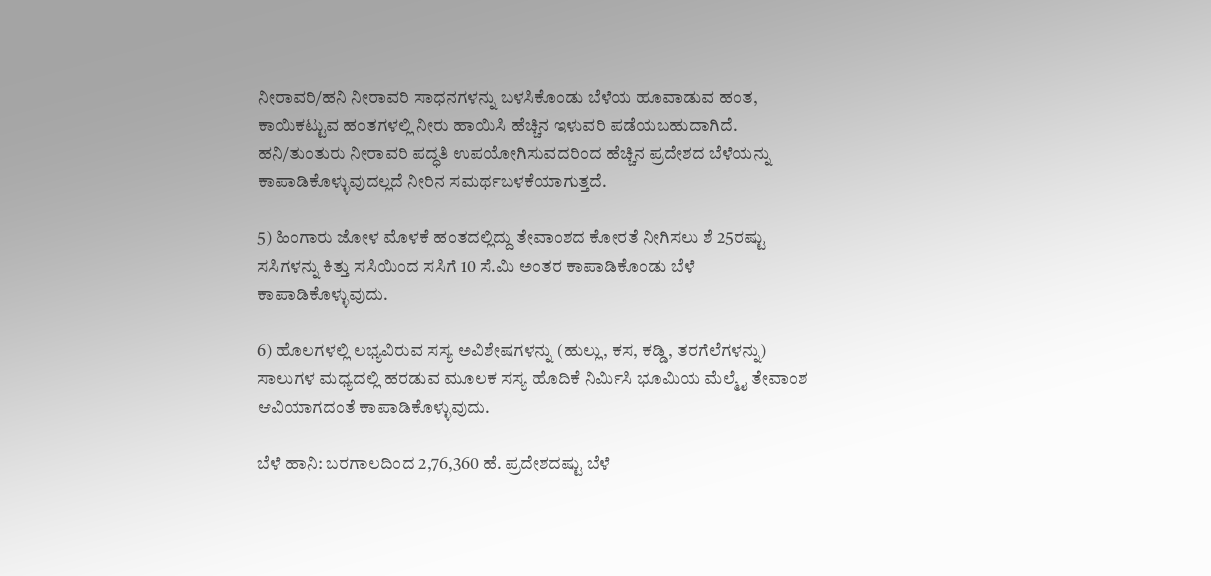ನೀರಾವರಿ/ಹನಿ ನೀರಾವರಿ ಸಾಧನಗಳನ್ನು ಬಳಸಿಕೊಂಡು ಬೆಳೆಯ ಹೂವಾಡುವ ಹಂತ, ಕಾಯಿಕಟ್ಟುವ ಹಂತಗಳಲ್ಲಿ ನೀರು ಹಾಯಿಸಿ ಹೆಚ್ಚಿನ ಇಳುವರಿ ಪಡೆಯಬಹುದಾಗಿದೆ. ಹನಿ/ತುಂತುರು ನೀರಾವರಿ ಪದ್ಧತಿ ಉಪಯೋಗಿಸುವದರಿಂದ ಹೆಚ್ಚಿನ ಪ್ರದೇಶದ ಬೆಳೆಯನ್ನು ಕಾಪಾಡಿಕೊಳ್ಳುವುದಲ್ಲದೆ ನೀರಿನ ಸಮರ್ಥಬಳಕೆಯಾಗುತ್ತದೆ.

5) ಹಿಂಗಾರು ಜೋಳ ಮೊಳಕೆ ಹಂತದಲ್ಲಿದ್ದು ತೇವಾಂಶದ ಕೋರತೆ ನೀಗಿಸಲು ಶೆ 25ರಷ್ಟು ಸಸಿಗಳನ್ನು ಕಿತ್ತು ಸಸಿಯಿಂದ ಸಸಿಗೆ 10 ಸೆ.ಮಿ ಅಂತರ ಕಾಪಾಡಿಕೊಂಡು ಬೆಳೆ ಕಾಪಾಡಿಕೊಳ್ಳುವುದು.

6) ಹೊಲಗಳಲ್ಲಿ ಲಭ್ಯವಿರುವ ಸಸ್ಯ ಅವಿಶೇಷಗಳನ್ನು (ಹುಲ್ಲು, ಕಸ, ಕಡ್ಡಿ, ತರಗೆಲೆಗಳನ್ನು) ಸಾಲುಗಳ ಮಧ್ಯದಲ್ಲಿ ಹರಡುವ ಮೂಲಕ ಸಸ್ಯ ಹೊದಿಕೆ ನಿರ್ಮಿಸಿ ಭೂಮಿಯ ಮೆಲ್ಮೈ ತೇವಾಂಶ ಆವಿಯಾಗದಂತೆ ಕಾಪಾಡಿಕೊಳ್ಳುವುದು.

ಬೆಳೆ ಹಾನಿ: ಬರಗಾಲದಿಂದ 2,76,360 ಹೆ. ಪ್ರದೇಶದಷ್ಟು ಬೆಳೆ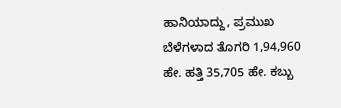ಹಾನಿಯಾದ್ದು, ಪ್ರಮುಖ ಬೆಳೆಗಳಾದ ತೊಗರಿ 1,94,960 ಹೇ. ಹತ್ತಿ 35,705 ಹೇ. ಕಬ್ಬು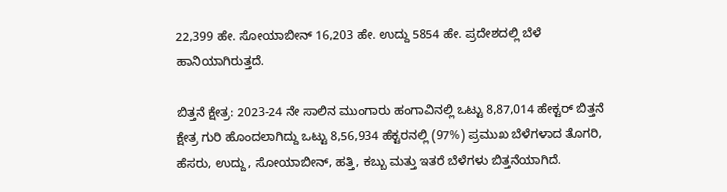22,399 ಹೇ. ಸೋಯಾಬೀನ್‌ 16,203 ಹೇ. ಉದ್ದು 5854 ಹೇ. ಪ್ರದೇಶದಲ್ಲಿ ಬೆಳೆ ಹಾನಿಯಾಗಿರುತ್ತದೆ.

ಬಿತ್ತನೆ ಕ್ಷೇತ್ರ: 2023-24 ನೇ ಸಾಲಿನ ಮುಂಗಾರು ಹಂಗಾವಿನಲ್ಲಿ ಒಟ್ಟು 8,87,014 ಹೇಕ್ಟರ್ ಬಿತ್ತನೆ ಕ್ಷೇತ್ರ ಗುರಿ ಹೊಂದಲಾಗಿದ್ದು ಒಟ್ಟು 8,56,934 ಹೆಕ್ಟರನಲ್ಲಿ (97%) ಪ್ರಮುಖ ಬೆಳೆಗಳಾದ ತೊಗರಿ, ಹೆಸರು, ಉದ್ದು, ಸೋಯಾಬೀನ್‌, ಹತ್ತಿ, ಕಬ್ಬು ಮತ್ತು ಇತರೆ ಬೆಳೆಗಳು ಬಿತ್ತನೆಯಾಗಿದೆ.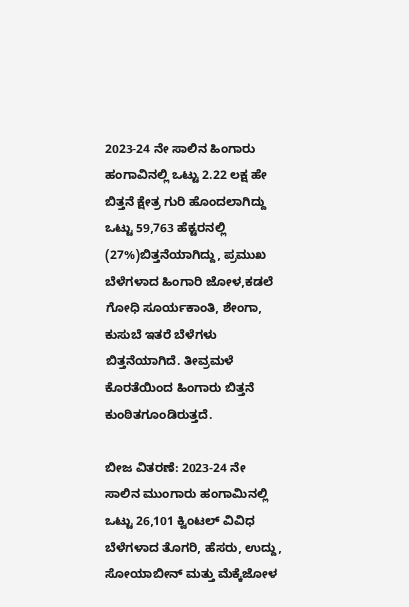2023-24 ನೇ ಸಾಲಿನ ಹಿಂಗಾರು ಹಂಗಾವಿನಲ್ಲಿ ಒಟ್ಟು 2.22 ಲಕ್ಷ ಹೇ ಬಿತ್ತನೆ ಕ್ಷೇತ್ರ ಗುರಿ ಹೊಂದಲಾಗಿದ್ದು ಒಟ್ಟು 59,763 ಹೆಕ್ಟರನಲ್ಲಿ (27%)ಬಿತ್ತನೆಯಾಗಿದ್ದು, ಪ್ರಮುಖ ಬೆಳೆಗಳಾದ ಹಿಂಗಾರಿ ಜೋಳ,ಕಡಲೆ ಗೋಧಿ ಸೂರ್ಯಕಾಂತಿ, ಶೇಂಗಾ, ಕುಸುಬೆ ಇತರೆ ಬೆಳೆಗಳು ಬಿತ್ತನೆಯಾಗಿದೆ. ತೀವ್ರಮಳೆ ಕೊರತೆಯಿಂದ ಹಿಂಗಾರು ಬಿತ್ತನೆ ಕುಂಠಿತಗೂಂಡಿರುತ್ತದೆ.

ಬೀಜ ವಿತರಣೆ: 2023-24 ನೇ ಸಾಲಿನ ಮುಂಗಾರು ಹಂಗಾಮಿನಲ್ಲಿ ಒಟ್ಟು 26,101 ಕ್ವಿಂಟಲ್‌ ವಿವಿಧ ಬೆಳೆಗಳಾದ ತೊಗರಿ, ಹೆಸರು, ಉದ್ದು, ಸೋಯಾಬೀನ್‌ ಮತ್ತು ಮೆಕ್ಕೆಜೋಳ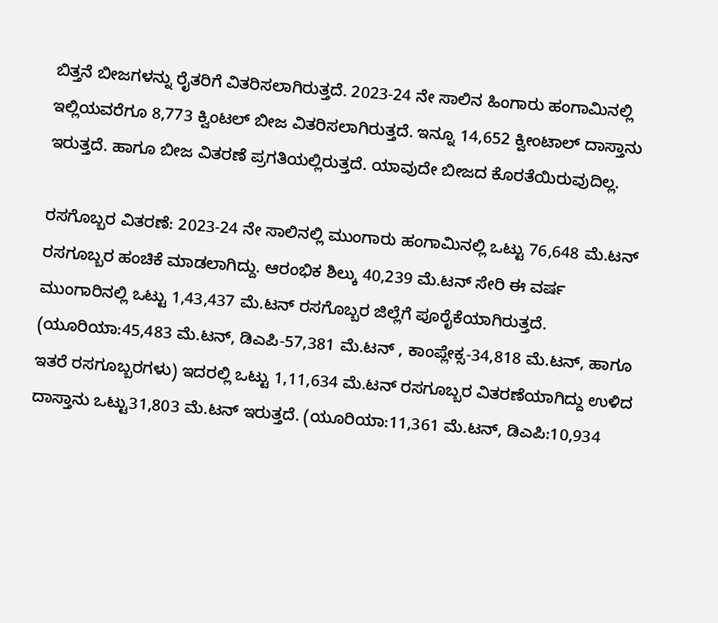ಬಿತ್ತನೆ ಬೀಜಗಳನ್ನು ರೈತರಿಗೆ ವಿತರಿಸಲಾಗಿರುತ್ತದೆ. 2023-24 ನೇ ಸಾಲಿನ ಹಿಂಗಾರು ಹಂಗಾಮಿನಲ್ಲಿ ಇಲ್ಲಿಯವರೆಗೂ 8,773 ಕ್ವಿಂಟಲ್‌ ಬೀಜ ವಿತರಿಸಲಾಗಿರುತ್ತದೆ. ಇನ್ನೂ 14,652 ಕ್ವೀಂಟಾಲ್‌ ದಾಸ್ತಾನು ಇರುತ್ತದೆ. ಹಾಗೂ ಬೀಜ ವಿತರಣೆ ಪ್ರಗತಿಯಲ್ಲಿರುತ್ತದೆ. ಯಾವುದೇ ಬೀಜದ ಕೊರತೆಯಿರುವುದಿಲ್ಲ.

ರಸಗೊಬ್ಬರ ವಿತರಣೆ: 2023-24 ನೇ ಸಾಲಿನಲ್ಲಿ ಮುಂಗಾರು ಹಂಗಾಮಿನಲ್ಲಿ ಒಟ್ಟು 76,648 ಮೆ.ಟನ್‌ ರಸಗೂಬ್ಬರ ಹಂಚಿಕೆ ಮಾಡಲಾಗಿದ್ದು. ಆರಂಭಿಕ ಶಿಲ್ಕು 40,239 ಮೆ.ಟನ್‌ ಸೇರಿ ಈ ವರ್ಷ ಮುಂಗಾರಿನಲ್ಲಿ ಒಟ್ಟು 1,43,437 ಮೆ.ಟನ್‌ ರಸಗೊಬ್ಬರ ಜಿಲ್ಲೆಗೆ ಪೂರೈಕೆಯಾಗಿರುತ್ತದೆ. (ಯೂರಿಯಾ:45,483 ಮೆ.ಟನ್‌, ಡಿಎಪಿ-57,381 ಮೆ.ಟನ್‌ , ಕಾಂಪ್ಲೇಕ್ಸ-34,818 ಮೆ.ಟನ್‌, ಹಾಗೂ ಇತರೆ ರಸಗೂಬ್ಬರಗಳು) ಇದರಲ್ಲಿ ಒಟ್ಟು 1,11,634 ಮೆ.ಟನ್‌ ರಸಗೂಬ್ಬರ ವಿತರಣೆಯಾಗಿದ್ದು ಉಳಿದ ದಾಸ್ತಾನು ಒಟ್ಟು31,803 ಮೆ.ಟನ್‌ ಇರುತ್ತದೆ. (ಯೂರಿಯಾ:11,361 ಮೆ.ಟನ್‌, ಡಿಎಪಿ:10,934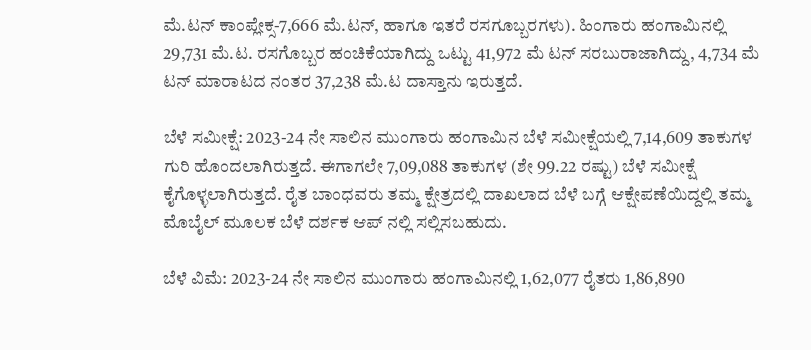ಮೆ.ಟನ್‌ ಕಾಂಪ್ಲೇಕ್ಸ-7,666 ಮೆ.ಟನ್‌, ಹಾಗೂ ಇತರೆ ರಸಗೂಬ್ಬರಗಳು). ಹಿಂಗಾರು ಹಂಗಾಮಿನಲ್ಲಿ 29,731 ಮೆ.ಟ. ರಸಗೊಬ್ಬರ ಹಂಚಿಕೆಯಾಗಿದ್ದು ಒಟ್ಟು 41,972 ಮೆ ಟನ್‌ ಸರಬುರಾಜಾಗಿದ್ದು, 4,734 ಮೆ ಟನ್‌ ಮಾರಾಟದ ನಂತರ 37,238 ಮೆ.ಟ ದಾಸ್ತಾನು ಇರುತ್ತದೆ.

ಬೆಳೆ ಸಮೀಕ್ಷೆ: 2023-24 ನೇ ಸಾಲಿನ ಮುಂಗಾರು ಹಂಗಾಮಿನ ಬೆಳೆ ಸಮೀಕ್ಷೆಯಲ್ಲಿ 7,14,609 ತಾಕುಗಳ ಗುರಿ ಹೊಂದಲಾಗಿರುತ್ತದೆ. ಈಗಾಗಲೇ 7,09,088 ತಾಕುಗಳ (ಶೇ 99.22 ರಷ್ಟು) ಬೆಳೆ ಸಮೀಕ್ಷೆ ಕೈಗೊಳ್ಳಲಾಗಿರುತ್ತದೆ. ರೈತ ಬಾಂಧವರು ತಮ್ಮ ಕ್ಷೇತ್ರದಲ್ಲಿ ದಾಖಲಾದ ಬೆಳೆ ಬಗ್ಗೆ ಆಕ್ಷೇಪಣೆಯಿದ್ದಲ್ಲಿ ತಮ್ಮ ಮೊಬೈಲ್‌ ಮೂಲಕ ಬೆಳೆ ದರ್ಶಕ ಆಪ್‌ ನಲ್ಲಿ ಸಲ್ಲಿಸಬಹುದು.

ಬೆಳೆ ವಿಮೆ: 2023-24 ನೇ ಸಾಲಿನ ಮುಂಗಾರು ಹಂಗಾಮಿನಲ್ಲಿ 1,62,077 ರೈತರು 1,86,890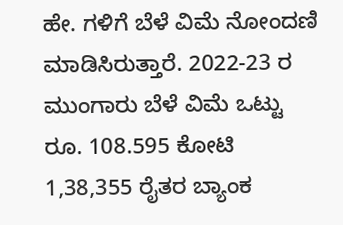ಹೇ. ಗಳಿಗೆ ಬೆಳೆ ವಿಮೆ ನೋಂದಣಿ ಮಾಡಿಸಿರುತ್ತಾರೆ. 2022-23 ರ ಮುಂಗಾರು ಬೆಳೆ ವಿಮೆ ಒಟ್ಟು ರೂ. 108.595 ಕೋಟಿ 1,38,355 ರೈತರ ಬ್ಯಾಂಕ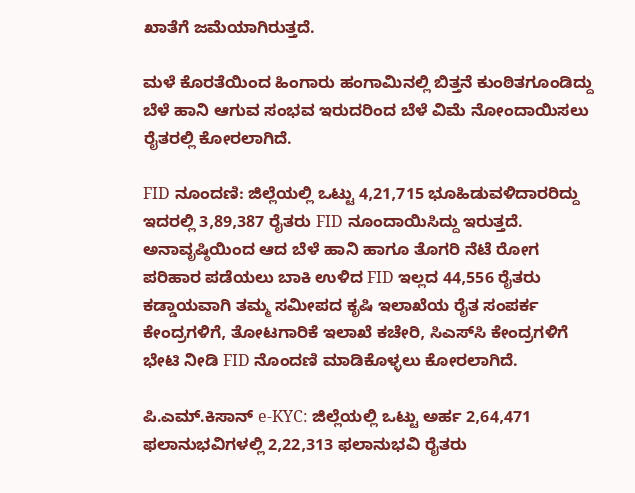ಖಾತೆಗೆ ಜಮೆಯಾಗಿರುತ್ತದೆ.

ಮಳೆ ಕೊರತೆಯಿಂದ ಹಿಂಗಾರು ಹಂಗಾಮಿನಲ್ಲಿ ಬಿತ್ತನೆ ಕುಂಠಿತಗೂಂಡಿದ್ದು ಬೆಳೆ ಹಾನಿ ಆಗುವ ಸಂಭವ ಇರುದರಿಂದ ಬೆಳೆ ವಿಮೆ ನೋಂದಾಯಿಸಲು ರೈತರಲ್ಲಿ ಕೋರಲಾಗಿದೆ.

FID ನೂಂದಣಿ: ಜಿಲ್ಲೆಯಲ್ಲಿ ಒಟ್ಟು 4,21,715 ಭೂಹಿಡುವಳಿದಾರರಿದ್ದು ಇದರಲ್ಲಿ 3,89,387 ರೈತರು FID ನೂಂದಾಯಿಸಿದ್ದು ಇರುತ್ತದೆ. ಅನಾವೃಷ್ಠಿಯಿಂದ ಆದ ಬೆಳೆ ಹಾನಿ ಹಾಗೂ ತೊಗರಿ ನೆಟೆ ರೋಗ ಪರಿಹಾರ ಪಡೆಯಲು ಬಾಕಿ ಉಳಿದ FID ಇಲ್ಲದ 44,556 ರೈತರು ಕಡ್ಡಾಯವಾಗಿ ತಮ್ಮ ಸಮೀಪದ ಕೃಷಿ ಇಲಾಖೆಯ ರೈತ ಸಂಪರ್ಕ ಕೇಂದ್ರಗಳಿಗೆ, ತೋಟಗಾರಿಕೆ ಇಲಾಖೆ ಕಚೇರಿ, ಸಿಎಸ್‌ಸಿ ಕೇಂದ್ರಗಳಿಗೆ ಭೇಟಿ ನೀಡಿ FID ನೊಂದಣಿ ಮಾಡಿಕೊಳ್ಳಲು ಕೋರಲಾಗಿದೆ.

ಪಿ.ಎಮ್.ಕಿಸಾನ್‌ e-KYC: ಜಿಲ್ಲೆಯಲ್ಲಿ ಒಟ್ಟು ಅರ್ಹ 2,64,471 ಫಲಾನುಭವಿಗಳಲ್ಲಿ 2,22,313 ಫಲಾನುಭವಿ ರೈತರು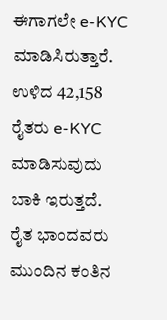ಈಗಾಗಲೇ e-KYC ಮಾಡಿಸಿರುತ್ತಾರೆ. ಉಳಿದ 42,158 ರೈತರು e-KYC ಮಾಡಿಸುವುದು ಬಾಕಿ ಇರುತ್ತದೆ. ರೈತ ಭಾಂದವರು ಮುಂದಿನ ಕಂತಿನ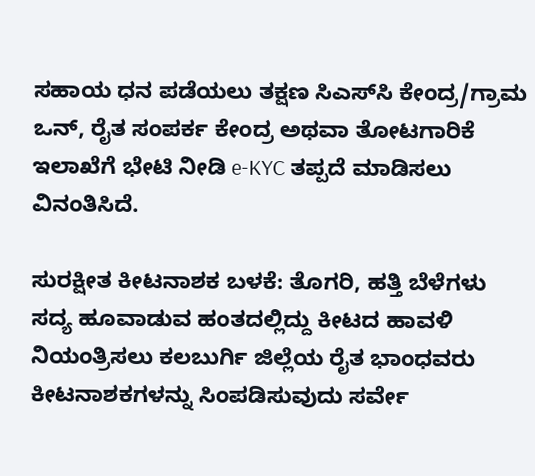ಸಹಾಯ ಧನ ಪಡೆಯಲು ತಕ್ಷಣ ಸಿಎಸ್‌ಸಿ ಕೇಂದ್ರ/ಗ್ರಾಮ ಒನ್‌, ರೈತ ಸಂಪರ್ಕ ಕೇಂದ್ರ ಅಥವಾ ತೋಟಗಾರಿಕೆ ಇಲಾಖೆಗೆ ಭೇಟಿ ನೀಡಿ e-KYC ತಪ್ಪದೆ ಮಾಡಿಸಲು ವಿನಂತಿಸಿದೆ.

ಸುರಕ್ಷೀತ ಕೀಟನಾಶಕ ಬಳಕೆ: ತೊಗರಿ, ಹತ್ತಿ ಬೆಳೆಗಳು ಸದ್ಯ ಹೂವಾಡುವ ಹಂತದಲ್ಲಿದ್ದು ಕೀಟದ ಹಾವಳಿ ನಿಯಂತ್ರಿಸಲು ಕಲಬುರ್ಗಿ ಜಿಲ್ಲೆಯ ರೈತ ಭಾಂಧವರು ಕೀಟನಾಶಕಗಳನ್ನು ಸಿಂಪಡಿಸುವುದು ಸರ್ವೇ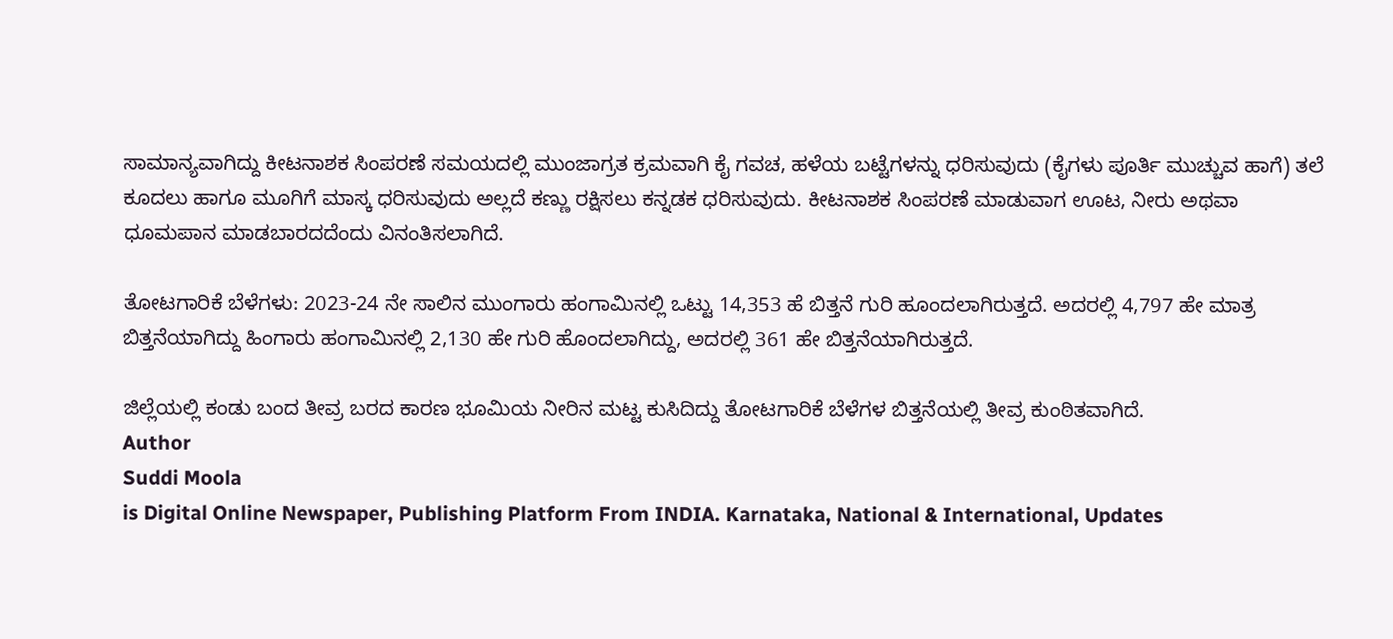ಸಾಮಾನ್ಯವಾಗಿದ್ದು ಕೀಟನಾಶಕ ಸಿಂಪರಣೆ ಸಮಯದಲ್ಲಿ ಮುಂಜಾಗ್ರತ ಕ್ರಮವಾಗಿ ಕೈ ಗವಚ, ಹಳೆಯ ಬಟ್ಟೆಗಳನ್ನು ಧರಿಸುವುದು (ಕೈಗಳು ಪೂರ್ತಿ ಮುಚ್ಚುವ ಹಾಗೆ) ತಲೆ ಕೂದಲು ಹಾಗೂ ಮೂಗಿಗೆ ಮಾಸ್ಕ ಧರಿಸುವುದು ಅಲ್ಲದೆ ಕಣ್ಣು ರಕ್ಷಿಸಲು ಕನ್ನಡಕ ಧರಿಸುವುದು. ಕೀಟನಾಶಕ ಸಿಂಪರಣೆ ಮಾಡುವಾಗ ಊಟ, ನೀರು ಅಥವಾ ಧೂಮಪಾನ ಮಾಡಬಾರದದೆಂದು ವಿನಂತಿಸಲಾಗಿದೆ.

ತೋಟಗಾರಿಕೆ ಬೆಳೆಗಳು: 2023-24 ನೇ ಸಾಲಿನ ಮುಂಗಾರು ಹಂಗಾಮಿನಲ್ಲಿ ಒಟ್ಟು 14,353 ಹೆ ಬಿತ್ತನೆ ಗುರಿ ಹೂಂದಲಾಗಿರುತ್ತದೆ. ಅದರಲ್ಲಿ 4,797 ಹೇ ಮಾತ್ರ ಬಿತ್ತನೆಯಾಗಿದ್ದು ಹಿಂಗಾರು ಹಂಗಾಮಿನಲ್ಲಿ 2,130 ಹೇ ಗುರಿ ಹೊಂದಲಾಗಿದ್ದು, ಅದರಲ್ಲಿ 361 ಹೇ ಬಿತ್ತನೆಯಾಗಿರುತ್ತದೆ.

ಜಿಲ್ಲೆಯಲ್ಲಿ ಕಂಡು ಬಂದ ತೀವ್ರ ಬರದ ಕಾರಣ ಭೂಮಿಯ ನೀರಿನ ಮಟ್ಟ ಕುಸಿದಿದ್ದು ತೋಟಗಾರಿಕೆ ಬೆಳೆಗಳ ಬಿತ್ತನೆಯಲ್ಲಿ ತೀವ್ರ ಕುಂಠಿತವಾಗಿದೆ.
Author
Suddi Moola
is Digital Online Newspaper, Publishing Platform From INDIA. Karnataka, National & International, Updates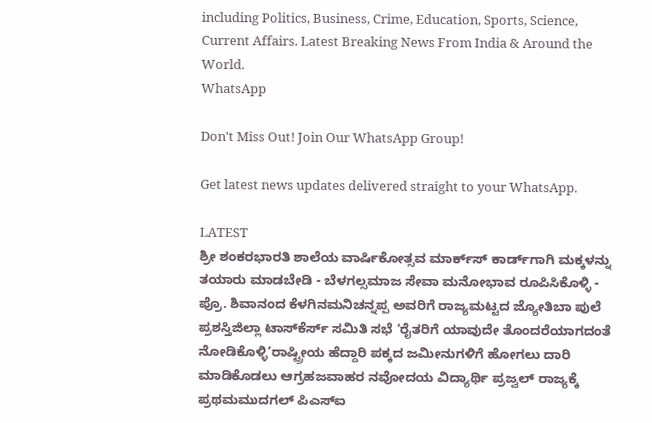including Politics, Business, Crime, Education, Sports, Science, Current Affairs. Latest Breaking News From India & Around the World.
WhatsApp

Don't Miss Out! Join Our WhatsApp Group!

Get latest news updates delivered straight to your WhatsApp.

LATEST
ಶ್ರೀ ಶಂಕರಭಾರತಿ ಶಾಲೆಯ ವಾರ್ಷಿಕೋತ್ಸವ ಮಾರ್ಕ್‌ಸ್‌ ಕಾರ್ಡ್‌ಗಾಗಿ ಮಕ್ಕಳನ್ನು ತಯಾರು ಮಾಡಬೇಡಿ - ಬೆಳಗಲ್ಸಮಾಜ ಸೇವಾ ಮನೋಭಾವ ರೂಪಿಸಿಕೊಳ್ಳಿ - ಪ್ರೊ. ಶಿವಾನಂದ ಕೆಳಗಿನಮನಿಚನ್ನಪ್ಪ ಅವರಿಗೆ ರಾಜ್ಯಮಟ್ಟದ ಜ್ಯೋತಿಬಾ ಪುಲೆ ಪ್ರಶಸ್ತಿಜಿಲ್ಲಾ ಟಾಸ್‌‌ಕೆರ್ಸ್ ಸಮಿತಿ ಸಭೆ ‘ರೈತರಿಗೆ ಯಾವುದೇ ತೊಂದರೆಯಾಗದಂತೆ ನೋಡಿಕೊಳ್ಳಿ’ರಾಷ್ಟ್ರೀಯ ಹೆದ್ದಾರಿ ಪಕ್ಕದ ಜಮೀನುಗಳಿಗೆ ಹೋಗಲು ದಾರಿ ಮಾಡಿಕೊಡಲು ಆಗ್ರಹಜವಾಹರ ನವೋದಯ ವಿದ್ಯಾರ್ಥಿ ಪ್ರಜ್ವಲ್ ರಾಜ್ಯಕ್ಕೆ ಪ್ರಥಮಮುದಗಲ್ ಪಿಎಸ್‌ಐ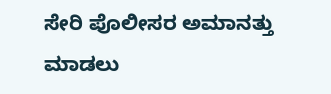ಸೇರಿ ಪೊಲೀಸರ ಅಮಾನತ್ತು ಮಾಡಲು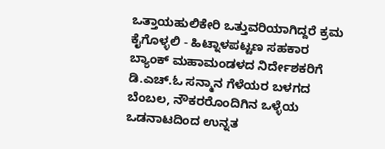ಒತ್ತಾಯಹುಲಿಕೇರಿ ಒತ್ತುವರಿಯಾಗಿದ್ದರೆ ಕ್ರಮ ಕೈಗೊಳ್ಳಲಿ - ಹಿಟ್ನಾಳಪಟ್ಟಣ ಸಹಕಾರ ಬ್ಯಾಂಕ್ ಮಹಾಮಂಡಳದ ನಿರ್ದೇಶಕರಿಗೆ ಡಿ.ಎಚ್.ಓ ಸನ್ಮಾನ ಗೆಳೆಯರ ಬಳಗದ ಬೆಂಬಲ, ನೌಕರರೊಂದಿಗಿನ ಒಳ್ಳೆಯ ಒಡನಾಟದಿಂದ ಉನ್ನತ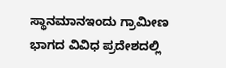ಸ್ಥಾನಮಾನಇಂದು ಗ್ರಾಮೀಣ ಭಾಗದ ವಿವಿಧ ಪ್ರದೇಶದಲ್ಲಿ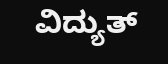ವಿದ್ಯುತ್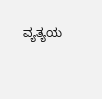ವ್ಯತ್ಯಯ